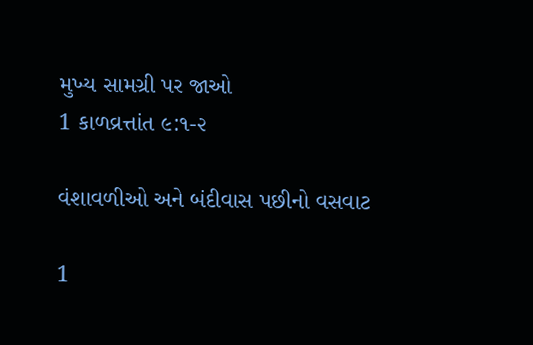મુખ્ય સામગ્રી પર જાઓ
1 કાળવ્રત્તાંત ૯:૧-૨

વંશાવળીઓ અને બંદીવાસ પછીનો વસવાટ

1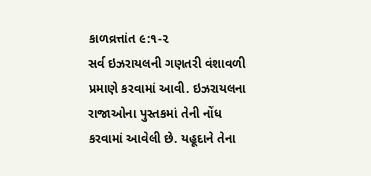કાળવ્રત્તાંત ૯:૧-૨
સર્વ ઇઝરાયલની ગણતરી વંશાવળી પ્રમાણે કરવામાં આવી. ઇઝરાયલના રાજાઓના પુસ્તકમાં તેની નોંધ કરવામાં આવેલી છે. યહૂદાને તેના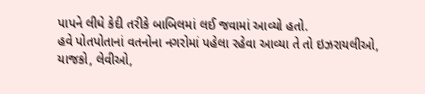પાપને લીધે કેદી તરીકે બાબિલમાં લઈ જવામાં આવ્યો હતો.
હવે પોતપોતાનાં વતનોના નગરોમાં પહેલા રહેવા આવ્યા તે તો ઇઝરાયલીઓ, યાજકો, લેવીઓ,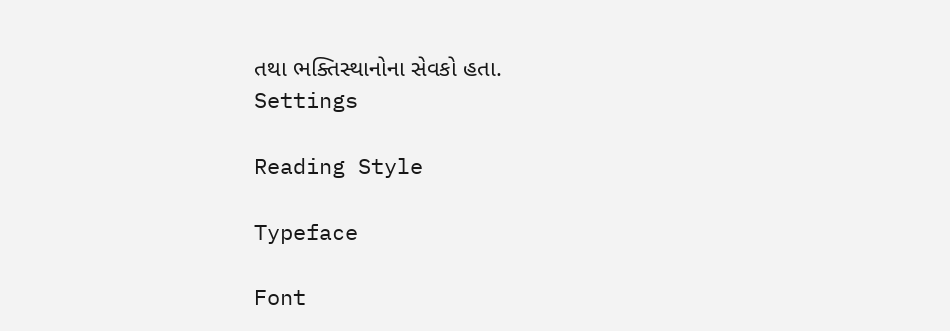તથા ભક્તિસ્થાનોના સેવકો હતા.
Settings

Reading Style

Typeface

Font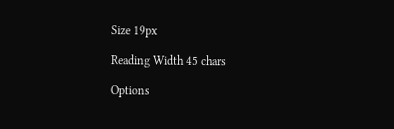Size 19px

Reading Width 45 chars

Options